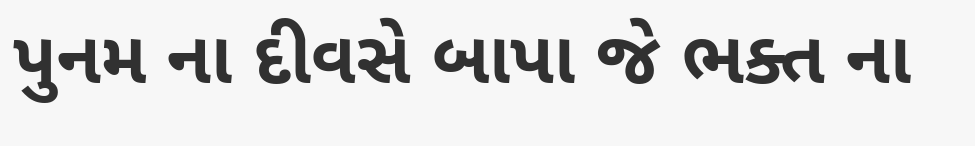પુનમ ના દીવસે બાપા જે ભક્ત ના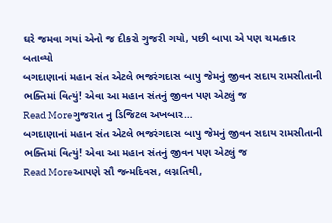ઘરે જમવા ગયાં એનો જ દીકરો ગુજરી ગયો, પછી બાપા એ પણ ચમત્કાર બતાવ્યો
બગદાણાનાં મહાન સંત એટલે ભજરંગદાસ બાપુ જેમનું જીવન સદાય રામસીતાની ભક્તિમાં વિત્યું! એવા આ મહાન સંતનું જીવન પણ એટલું જ
Read Moreગુજરાત નુ ડિજિટલ અખબાર…
બગદાણાનાં મહાન સંત એટલે ભજરંગદાસ બાપુ જેમનું જીવન સદાય રામસીતાની ભક્તિમાં વિત્યું! એવા આ મહાન સંતનું જીવન પણ એટલું જ
Read Moreઆપણે સૌ જન્મદિવસ, લગ્નતિથી,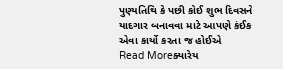પુણ્યતિથિ કે પછી કોઈ શુભ દિવસને યાદગાર બનાવવા માટે આપણે કંઈક એવા કાર્યો કરતા જ હોઈએ
Read Moreક્યારેય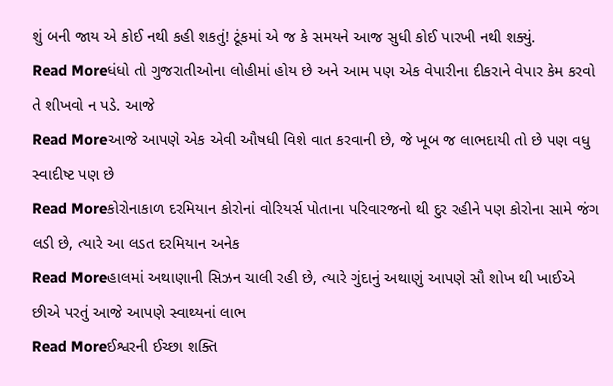શું બની જાય એ કોઈ નથી કહી શકતું! ટૂંકમાં એ જ કે સમયને આજ સુધી કોઈ પારખી નથી શક્યું.
Read Moreધંધો તો ગુજરાતીઓના લોહીમાં હોય છે અને આમ પણ એક વેપારીના દીકરાને વેપાર કેમ કરવો તે શીખવો ન પડે. આજે
Read Moreઆજે આપણે એક એવી ઔષધી વિશે વાત કરવાની છે, જે ખૂબ જ લાભદાયી તો છે પણ વધુ સ્વાદીષ્ટ પણ છે
Read Moreકોરોનાકાળ દરમિયાન કોરોનાં વોરિયર્સ પોતાના પરિવારજનો થી દુર રહીને પણ કોરોના સામે જંગ લડી છે, ત્યારે આ લડત દરમિયાન અનેક
Read Moreહાલમાં અથાણાની સિઝન ચાલી રહી છે, ત્યારે ગુંદાનું અથાણું આપણે સૌ શોખ થી ખાઈએ છીએ પરતું આજે આપણે સ્વાથ્યનાં લાભ
Read Moreઈશ્વરની ઈચ્છા શક્તિ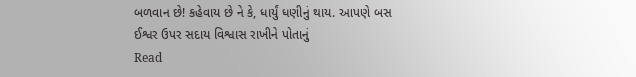બળવાન છે! કહેવાય છે ને કે, ધાર્યું ધણીનું થાય. આપણે બસ ઈશ્વર ઉપર સદાય વિશ્વાસ રાખીને પોતાનું
Read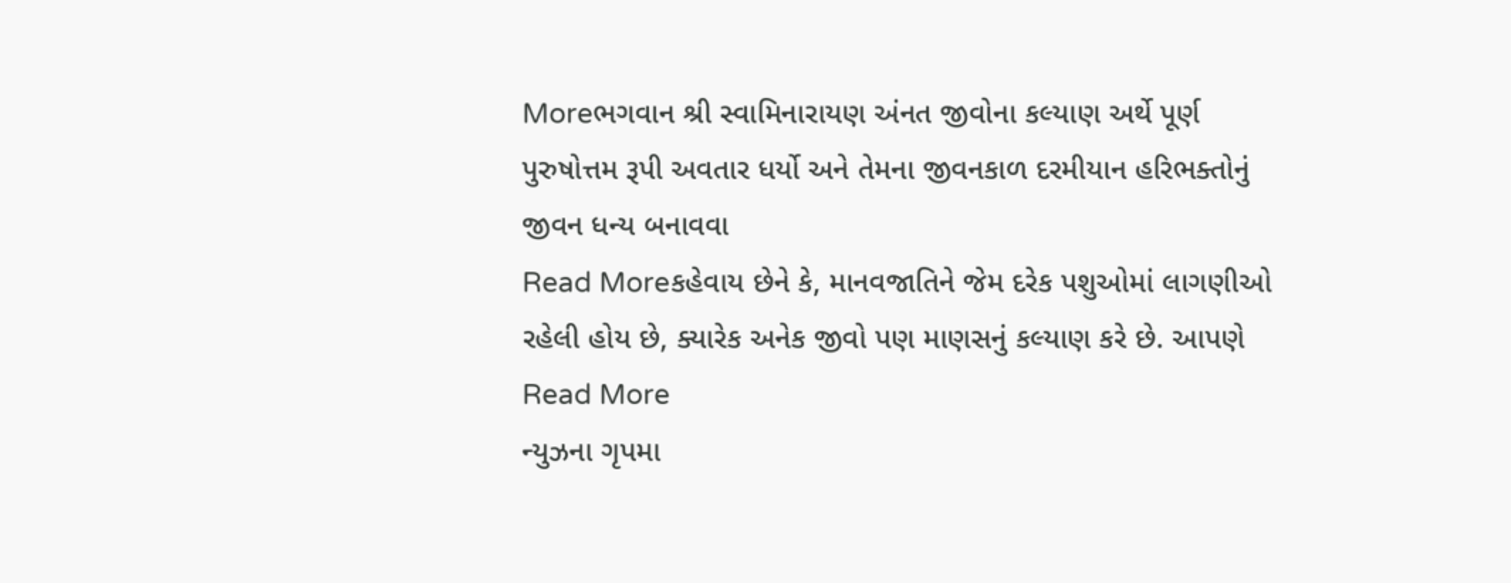Moreભગવાન શ્રી સ્વામિનારાયણ અંનત જીવોના કલ્યાણ અર્થે પૂર્ણ પુરુષોત્તમ રૂપી અવતાર ધર્યો અને તેમના જીવનકાળ દરમીયાન હરિભક્તોનું જીવન ધન્ય બનાવવા
Read Moreકહેવાય છેને કે, માનવજાતિને જેમ દરેક પશુઓમાં લાગણીઓ રહેલી હોય છે, ક્યારેક અનેક જીવો પણ માણસનું કલ્યાણ કરે છે. આપણે
Read More
ન્યુઝના ગૃપમા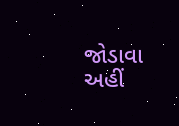જોડાવા અહીં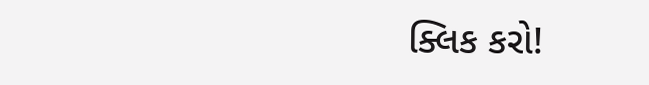ક્લિક કરો!